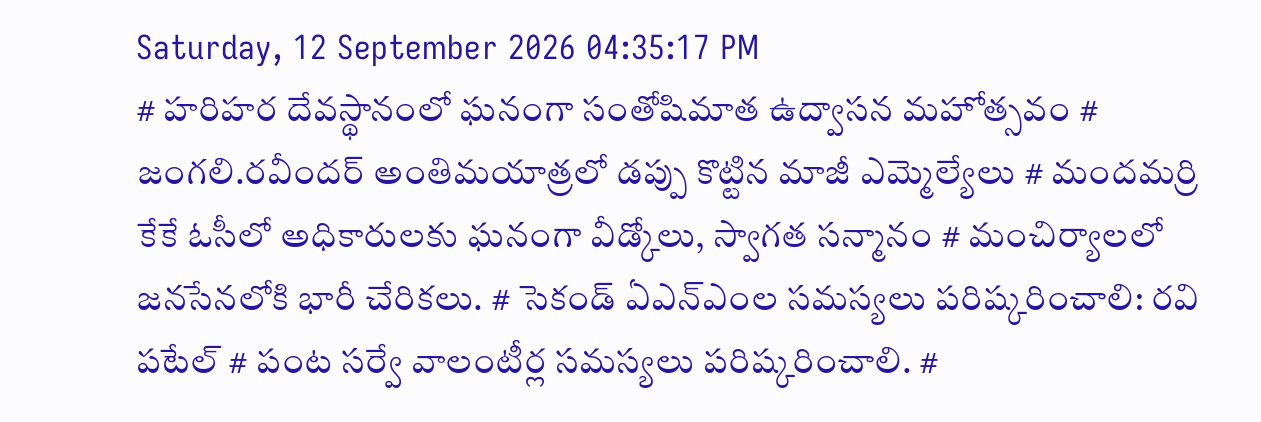Saturday, 12 September 2026 04:35:17 PM
# హరిహర దేవస్థానంలో ఘనంగా సంతోషిమాత ఉద్వాసన మహోత్సవం # జంగలి.రవీందర్‌ అంతిమయాత్రలో డప్పు కొట్టిన మాజీ ఎమ్మెల్యేలు # మందమర్రి కేకే ఓసీలో అధికారులకు ఘనంగా వీడ్కోలు, స్వాగత సన్మానం # మంచిర్యాలలో జనసేనలోకి భారీ చేరికలు. # సెకండ్ ఏఎన్‌ఎంల సమస్యలు పరిష్కరించాలి: రవి పటేల్ # పంట సర్వే వాలంటీర్ల సమస్యలు పరిష్కరించాలి. #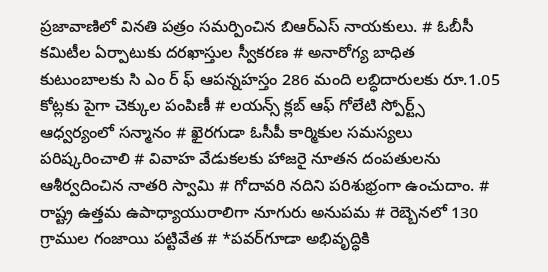ప్రజావాణిలో వినతి పత్రం సమర్పించిన బిఆర్ఎస్ నాయకులు. # ఓబీసీ కమిటీల ఏర్పాటుకు దరఖాస్తుల స్వీకరణ # అనారోగ్య బాధిత కుటుంబాలకు సి ఎం ర్ ఫ్ ఆపన్నహస్తం 286 మంది లబ్ధిదారులకు రూ.1.05 కోట్లకు పైగా చెక్కుల పంపిణీ # లయన్స్ క్లబ్ ఆఫ్ గోలేటి స్పోర్ట్స్ ఆధ్వర్యంలో సన్మానం # ఖైరగుడా ఓసీపీ కార్మికుల సమస్యలు పరిష్కరించాలి # వివాహ వేడుకలకు హాజరై నూతన దంపతులను ఆశీర్వదించిన నాతరి స్వామి # గోదావరి నదిని పరిశుభ్రంగా ఉంచుదాం. # రాష్ట్ర ఉత్తమ ఉపాధ్యాయురాలిగా నూగురు అనుపమ # రెబ్బెనలో 130 గ్రాముల గంజాయి పట్టివేత # *పవర్‌గూడా అభివృద్ధికి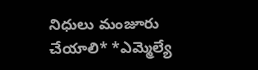నిధులు మంజూరు చేయాలి* *ఎమ్మెల్యే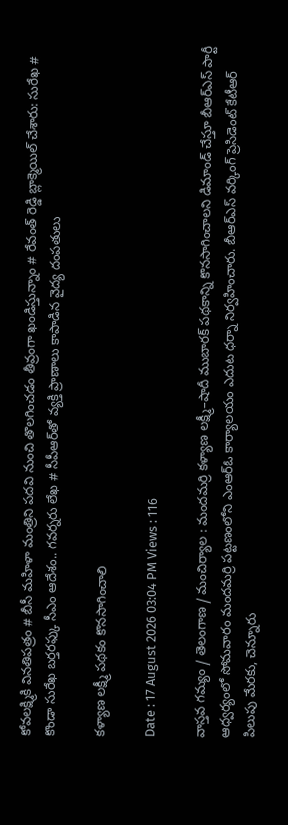కోవలక్ష్మికి వినతిపత్రం # బీసీ మహిళా మంత్రిని పదవి నుంచి తొలగించడం తీవ్రంగా ఖండిస్తున్నాం # రేవంత్ రెడ్డి బ్లాక్మెయిల్ చేశారు: సురేఖ # కొండా సురేఖ బర్తరఫ్కు సీఎం ఆదేశం.. గవర్నరు లేఖ # సీపీఆర్‌తో వ్యక్తి ప్రాణాలు కాపాడిన వైద్య దంపతులు

కళ్యాణ లక్ష్మీ పథకం కొనసాగించాలి

Date : 17 August 2026 03:04 PM Views : 116

వాస్తవ గమ్యం / తెలంగాణ / మంచిర్యాల : మందమర్రి కళ్యాణ లక్ష్మీ–షాదీ ముబారక్ పథకాన్ని కొనసాగించాలని డిమాండ్ చేస్తూ బీఆర్ఎస్ పార్టీ ఆధ్వర్యంలో సోమవారం మందమర్రి పట్టణంలోని ఎంఆర్ఓ కార్యాలయం ఎదుట ధర్నా నిర్వహించారు. బీఆర్ఎస్ వర్కింగ్ ప్రెసిడెంట్ కేటీఆర్ పిలుపు మేరకు, చెన్నూరు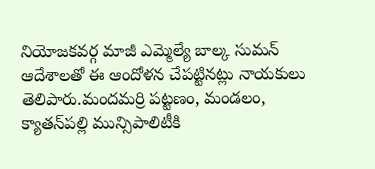నియోజకవర్గ మాజీ ఎమ్మెల్యే బాల్క సుమన్ ఆదేశాలతో ఈ ఆందోళన చేపట్టినట్లు నాయకులు తెలిపారు.మందమర్రి పట్టణం, మండలం, క్యాతన్‌పల్లి మున్సిపాలిటీకి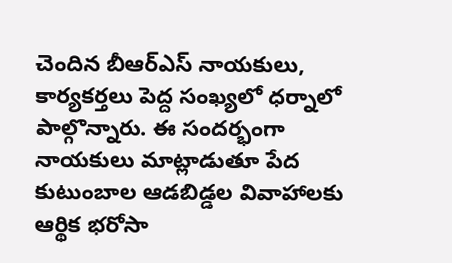చెందిన బీఆర్ఎస్ నాయకులు, కార్యకర్తలు పెద్ద సంఖ్యలో ధర్నాలో పాల్గొన్నారు. ఈ సందర్భంగా నాయకులు మాట్లాడుతూ పేద కుటుంబాల ఆడబిడ్డల వివాహాలకు ఆర్థిక భరోసా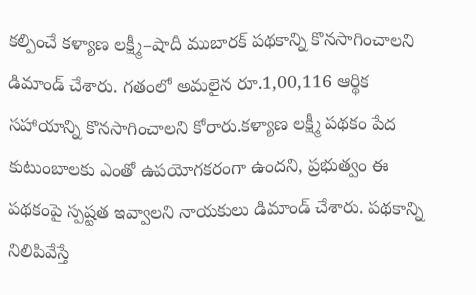కల్పించే కళ్యాణ లక్ష్మీ–షాదీ ముబారక్ పథకాన్ని కొనసాగించాలని డిమాండ్ చేశారు. గతంలో అమలైన రూ.1,00,116 ఆర్థిక సహాయాన్ని కొనసాగించాలని కోరారు.కళ్యాణ లక్ష్మీ పథకం పేద కుటుంబాలకు ఎంతో ఉపయోగకరంగా ఉందని, ప్రభుత్వం ఈ పథకంపై స్పష్టత ఇవ్వాలని నాయకులు డిమాండ్ చేశారు. పథకాన్ని నిలిపివేస్తే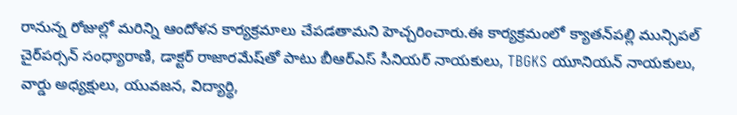రానున్న రోజుల్లో మరిన్ని ఆందోళన కార్యక్రమాలు చేపడతామని హెచ్చరించారు.ఈ కార్యక్రమంలో క్యాతన్‌పల్లి మున్సిపల్ చైర్‌పర్సన్ సంధ్యారాణి, డాక్టర్ రాజారమేష్‌తో పాటు బీఆర్ఎస్ సీనియర్ నాయకులు, TBGKS యూనియన్ నాయకులు, వార్డు అధ్యక్షులు, యువజన, విద్యార్థి,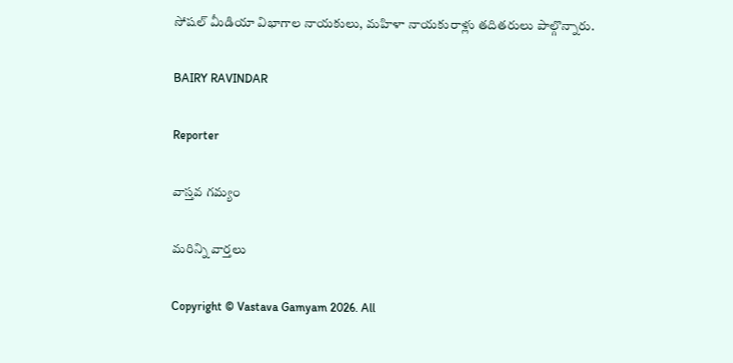సోషల్ మీడియా విభాగాల నాయకులు, మహిళా నాయకురాళ్లు తదితరులు పాల్గొన్నారు.

BAIRY RAVINDAR

Reporter

వాస్తవ గమ్యం

మరిన్ని వార్తలు

Copyright © Vastava Gamyam 2026. All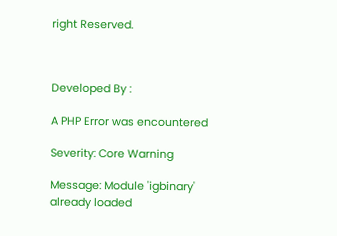right Reserved.



Developed By :

A PHP Error was encountered

Severity: Core Warning

Message: Module 'igbinary' already loaded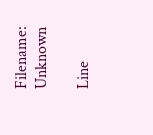Filename: Unknown

Line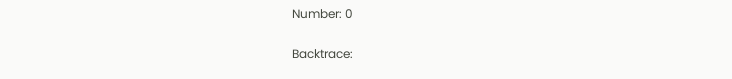Number: 0

Backtrace: